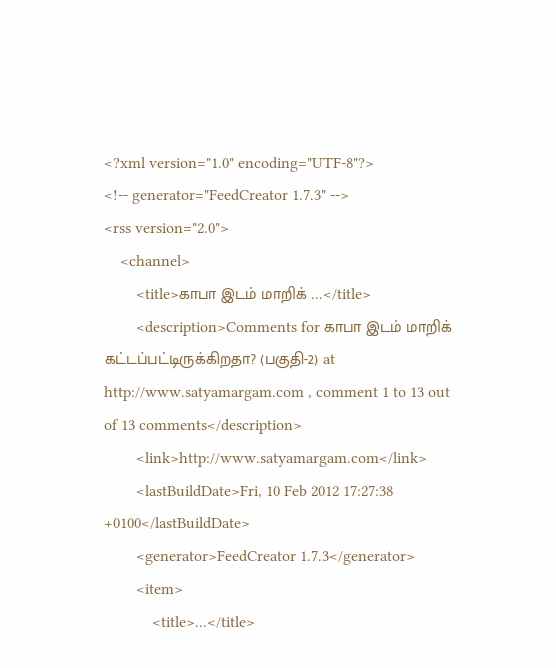<?xml version="1.0" encoding="UTF-8"?>
<!-- generator="FeedCreator 1.7.3" -->
<rss version="2.0">
    <channel>
        <title>காபா இடம் மாறிக் ...</title>
        <description>Comments for காபா இடம் மாறிக் கட்டப்பட்டிருக்கிறதா? (பகுதி-2) at http://www.satyamargam.com , comment 1 to 13 out of 13 comments</description>
        <link>http://www.satyamargam.com</link>
        <lastBuildDate>Fri, 10 Feb 2012 17:27:38 +0100</lastBuildDate>
        <generator>FeedCreator 1.7.3</generator>
        <item>
            <title>...</title>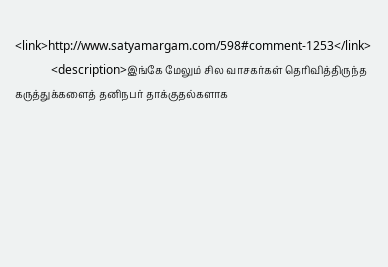<link>http://www.satyamargam.com/598#comment-1253</link>
            <description>இங்கே மேலும் சில வாசகர்கள் தெரிவித்திருந்த கருத்துக்களைத் தனிநபர் தாக்குதல்களாக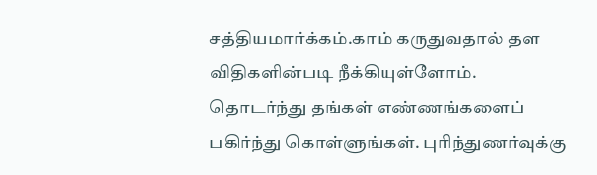சத்தியமார்க்கம்.காம் கருதுவதால் தள விதிகளின்படி நீக்கியுள்ளோம். தொடர்ந்து தங்கள் எண்ணங்களைப் பகிர்ந்து கொள்ளுங்கள். புரிந்துணர்வுக்கு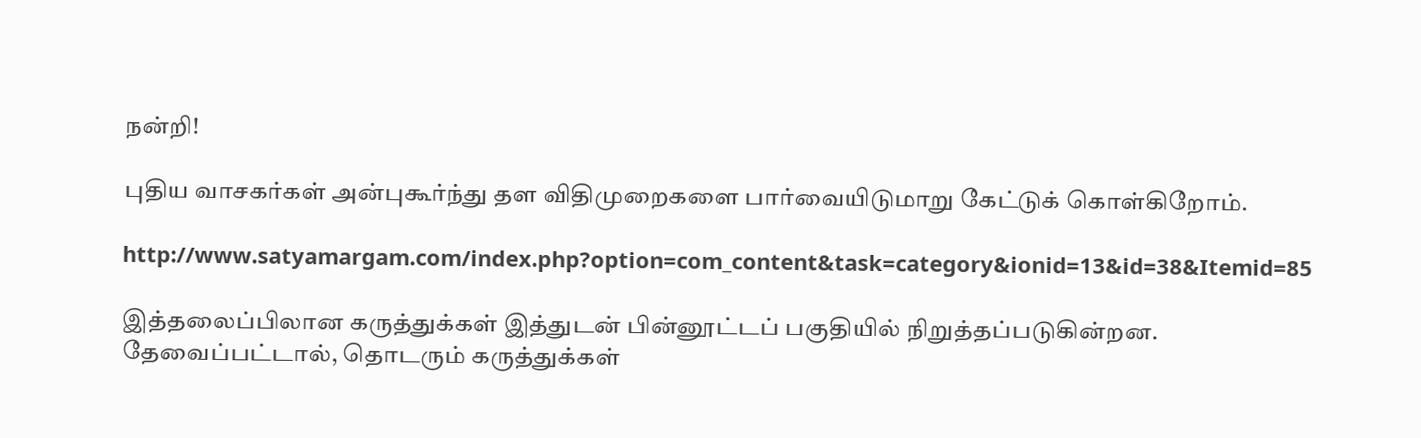நன்றி!

புதிய வாசகர்கள் அன்புகூர்ந்து தள விதிமுறைகளை பார்வையிடுமாறு கேட்டுக் கொள்கிறோம்.

http://www.satyamargam.com/index.php?option=com_content&task=category&ionid=13&id=38&Itemid=85

இத்தலைப்பிலான கருத்துக்கள் இத்துடன் பின்னூட்டப் பகுதியில் நிறுத்தப்படுகின்றன. தேவைப்பட்டால், தொடரும் கருத்துக்கள்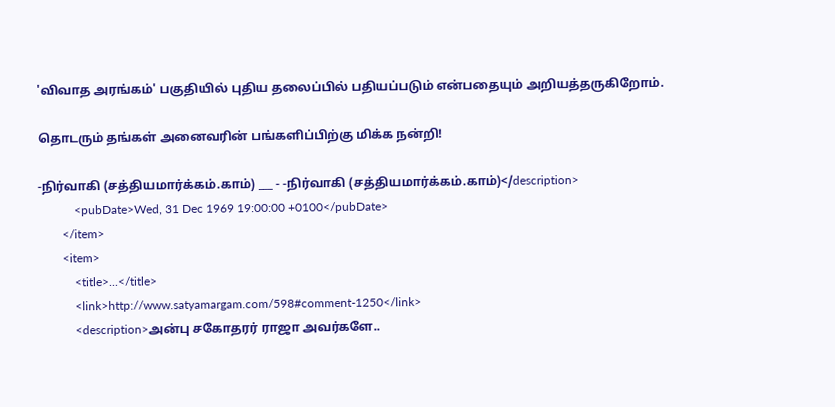'விவாத அரங்கம்' பகுதியில் புதிய தலைப்பில் பதியப்படும் என்பதையும் அறியத்தருகிறோம்.

தொடரும் தங்கள் அனைவரின் பங்களிப்பிற்கு மிக்க நன்றி!

-நிர்வாகி (சத்தியமார்க்கம்.காம்) ___ - -நிர்வாகி (சத்தியமார்க்கம்.காம்)</description>
            <pubDate>Wed, 31 Dec 1969 19:00:00 +0100</pubDate>
        </item>
        <item>
            <title>...</title>
            <link>http://www.satyamargam.com/598#comment-1250</link>
            <description>அன்பு சகோதரர் ராஜா அவர்களே..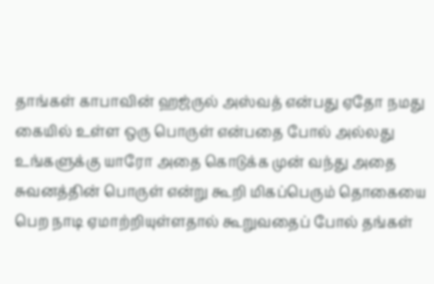தாங்கள் காபாவின் ஹஜ்ருல் அஸ்வத் என்பது ஏதோ நமது கையில் உள்ள ஒரு பொருள் என்பதை போல் அல்லது உங்களுக்கு யாரோ அதை கொடுக்க முன் வந்து அதை சுவனத்தின் பொருள் என்று கூறி மிகப்பெரும் தொகையை பெற நாடி ஏமாற்றியுள்ளதால் கூறுவதைப் போல் தங்கள்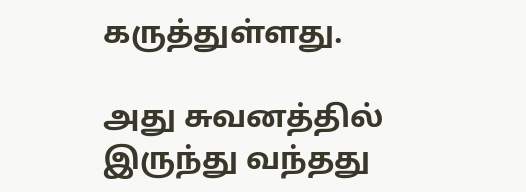கருத்துள்ளது.

அது சுவனத்தில் இருந்து வந்தது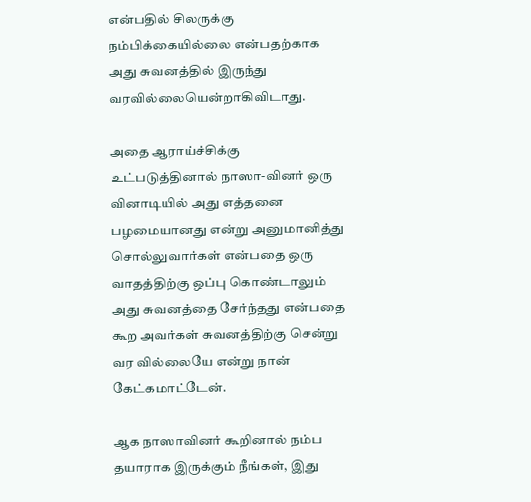என்பதில் சிலருக்கு நம்பிக்கையில்லை என்பதற்காக அது சுவனத்தில் இருந்து வரவில்லையென்றாகிவிடாது.

அதை ஆராய்ச்சிக்கு உட்படுத்தினால் நாஸா-வினர் ஒரு வினாடியில் அது எத்தனை பழமையானது என்று அனுமானித்து சொல்லுவார்கள் என்பதை ஒரு வாதத்திற்கு ஒப்பு கொண்டாலும் அது சுவனத்தை சேர்ந்தது என்பதை கூற அவர்கள் சுவனத்திற்கு சென்று வர வில்லையே என்று நான் கேட்கமாட்டேன்.

ஆக நாஸாவினர் கூறினால் நம்ப தயாராக இருக்கும் நீங்கள், இது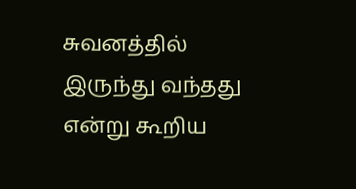சுவனத்தில் இருந்து வந்தது என்று கூறிய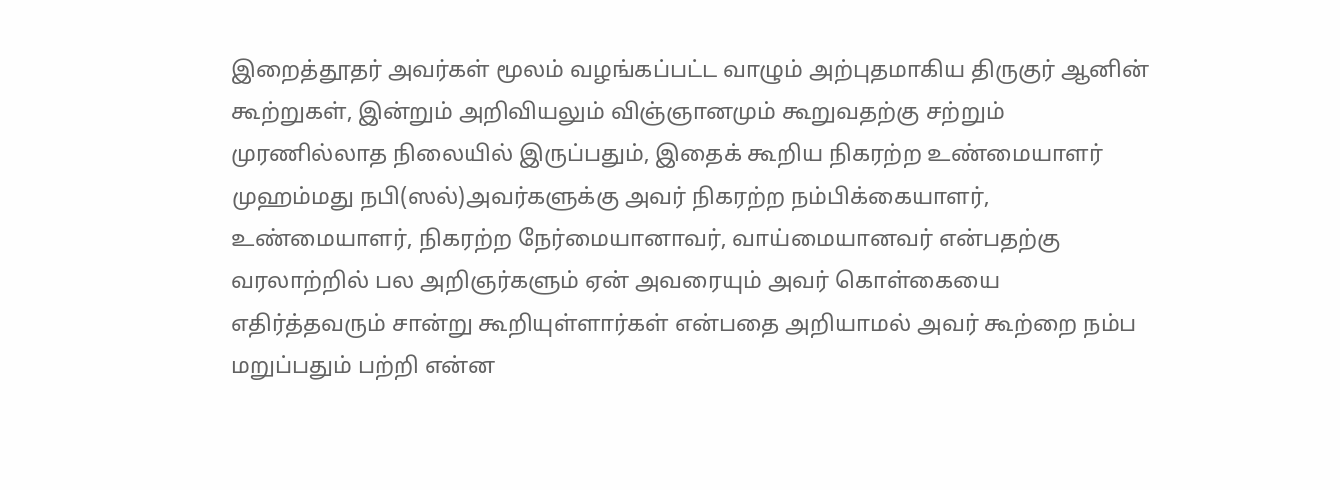இறைத்தூதர் அவர்கள் மூலம் வழங்கப்பட்ட வாழும் அற்புதமாகிய திருகுர் ஆனின் கூற்றுகள், இன்றும் அறிவியலும் விஞ்ஞானமும் கூறுவதற்கு சற்றும் முரணில்லாத நிலையில் இருப்பதும், இதைக் கூறிய நிகரற்ற உண்மையாளர் முஹம்மது நபி(ஸல்)அவர்களுக்கு அவர் நிகரற்ற நம்பிக்கையாளர், உண்மையாளர், நிகரற்ற நேர்மையானாவர், வாய்மையானவர் என்பதற்கு வரலாற்றில் பல அறிஞர்களும் ஏன் அவரையும் அவர் கொள்கையை எதிர்த்தவரும் சான்று கூறியுள்ளார்கள் என்பதை அறியாமல் அவர் கூற்றை நம்ப மறுப்பதும் பற்றி என்ன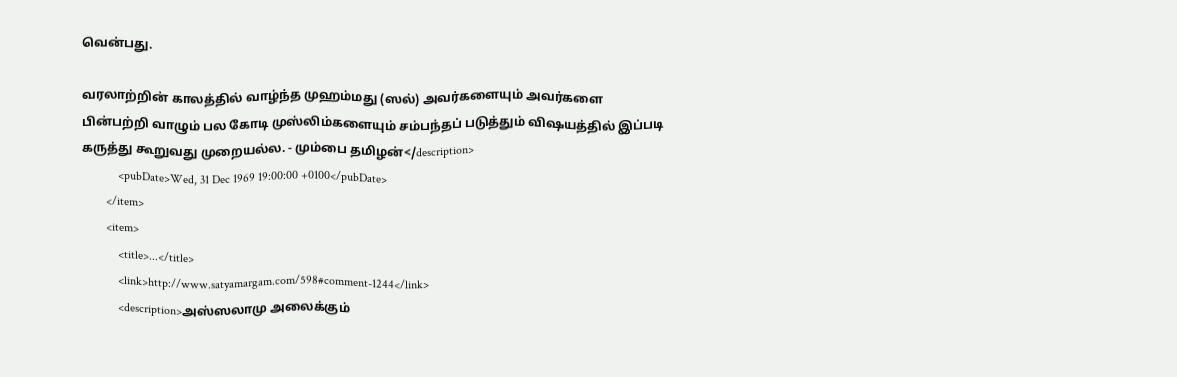வென்பது.

வரலாற்றின் காலத்தில் வாழ்ந்த முஹம்மது (ஸல்) அவர்களையும் அவர்களை பின்பற்றி வாழும் பல கோடி முஸ்லிம்களையும் சம்பந்தப் படுத்தும் விஷயத்தில் இப்படி கருத்து கூறுவது முறையல்ல. - மும்பை தமிழன்</description>
            <pubDate>Wed, 31 Dec 1969 19:00:00 +0100</pubDate>
        </item>
        <item>
            <title>...</title>
            <link>http://www.satyamargam.com/598#comment-1244</link>
            <description>அஸ்ஸலாமு அலைக்கும்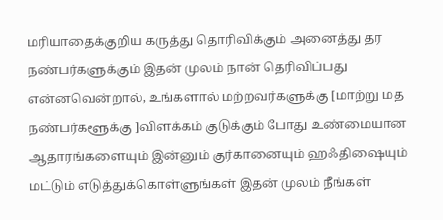மரியாதைக்குறிய கருத்து தொரிவிக்கும் அனைத்து தர நண்பர்களுக்கும் இதன் முலம் நான் தெரிவிப்பது என்னவென்றால், உங்களால் மற்றவர்களுக்கு [மாற்று மத நண்பர்களூக்கு ]விளக்கம் குடுக்கும் போது உண்மையான ஆதாரங்களையும் இன்னும் குர்கானையும் ஹஃதிஷையும் மட்டும் எடுத்துக்கொள்ளுங்கள் இதன் முலம் நீங்கள்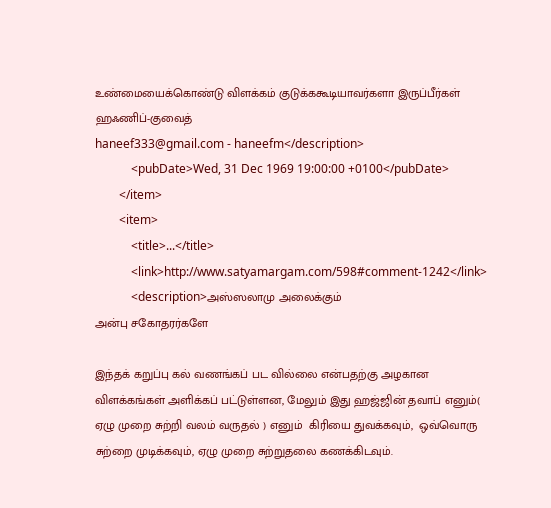உண்மையைக்கொண்டு விளக்கம் குடுக்ககூடியாவர்களா இருப்பீர்கள்
ஹஃணிப்-குவைத்
haneef333@gmail.com - haneefm</description>
            <pubDate>Wed, 31 Dec 1969 19:00:00 +0100</pubDate>
        </item>
        <item>
            <title>...</title>
            <link>http://www.satyamargam.com/598#comment-1242</link>
            <description>அஸ்ஸலாமு அலைக்கும்
அன்பு சகோதரர்களே

இந்தக் கறுப்பு கல் வணங்கப் பட வில்லை என்பதற்கு அழகான விளக்கங்கள் அளிக்கப் பட்டுள்ளன, மேலும் இது ஹஜ்ஜின் தவாப் எனும்( ஏழு முறை சுற்றி வலம் வருதல் ) எனும்  கிரியை துவக்கவும்,  ஒவ்வொரு சுற்றை முடிக்கவும், ஏழு முறை சுற்றுதலை கணக்கிடவும்.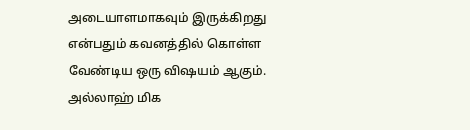அடையாளமாகவும் இருக்கிறது என்பதும் கவனத்தில் கொள்ள வேண்டிய ஒரு விஷயம் ஆகும். அல்லாஹ் மிக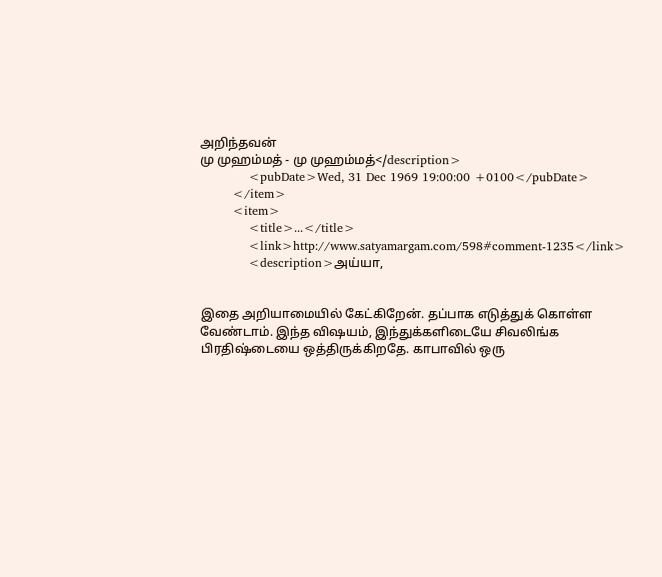அறிந்தவன்
மு முஹம்மத் - மு முஹம்மத்</description>
            <pubDate>Wed, 31 Dec 1969 19:00:00 +0100</pubDate>
        </item>
        <item>
            <title>...</title>
            <link>http://www.satyamargam.com/598#comment-1235</link>
            <description>அய்யா,


இதை அறியாமையில் கேட்கிறேன். தப்பாக எடுத்துக் கொள்ள வேண்டாம். இந்த விஷயம், இந்துக்களிடையே சிவலிங்க பிரதிஷ்டையை ஒத்திருக்கிறதே. காபாவில் ஒரு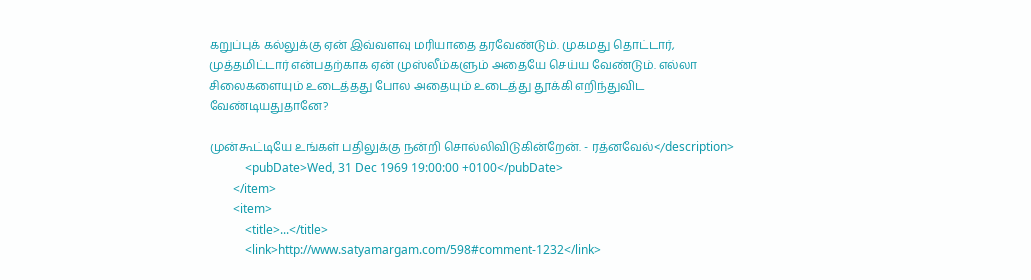கறுப்புக் கல்லுக்கு ஏன் இவ்வளவு மரியாதை தரவேண்டும். முகமது தொட்டார், முத்தமிட்டார் என்பதற்காக ஏன் முஸ்லீம்களும் அதையே செய்ய வேண்டும். எல்லா சிலைகளையும் உடைத்தது போல அதையும் உடைத்து தூக்கி எறிந்துவிட வேண்டியதுதானே?

முன்கூட்டியே உங்கள் பதிலுக்கு நன்றி சொல்லிவிடுகின்றேன். - ரத்னவேல்</description>
            <pubDate>Wed, 31 Dec 1969 19:00:00 +0100</pubDate>
        </item>
        <item>
            <title>...</title>
            <link>http://www.satyamargam.com/598#comment-1232</link>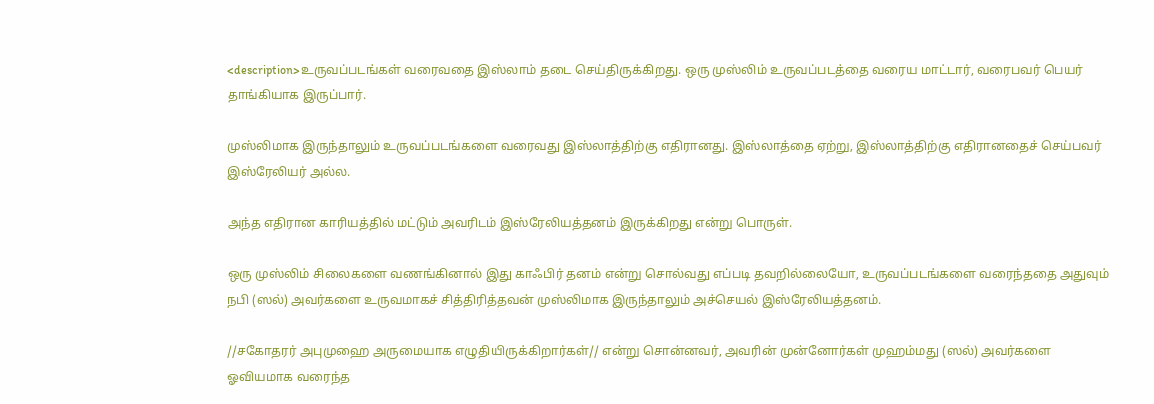<description>உருவப்படங்கள் வரைவதை இஸ்லாம் தடை செய்திருக்கிறது. ஒரு முஸ்லிம் உருவப்படத்தை வரைய மாட்டார், வரைபவர் பெயர் தாங்கியாக இருப்பார்.

முஸ்லிமாக இருந்தாலும் உருவப்படங்களை வரைவது இஸ்லாத்திற்கு எதிரானது. இஸ்லாத்தை ஏற்று, இஸ்லாத்திற்கு எதிரானதைச் செய்பவர் இஸ்ரேலியர் அல்ல.

அந்த எதிரான காரியத்தில் மட்டும் அவரிடம் இஸ்ரேலியத்தனம் இருக்கிறது என்று பொருள்.

ஒரு முஸ்லிம் சிலைகளை வணங்கினால் இது காஃபிர் தனம் என்று சொல்வது எப்படி தவறில்லையோ, உருவப்படங்களை வரைந்ததை அதுவும் நபி (ஸல்) அவர்களை உருவமாகச் சித்திரித்தவன் முஸ்லிமாக இருந்தாலும் அச்செயல் இஸ்ரேலியத்தனம்.

//சகோதரர் அபுமுஹை அருமையாக எழுதியிருக்கிறார்கள்// என்று சொன்னவர், அவரின் முன்னோர்கள் முஹம்மது (ஸல்) அவர்களை ஓவியமாக வரைந்த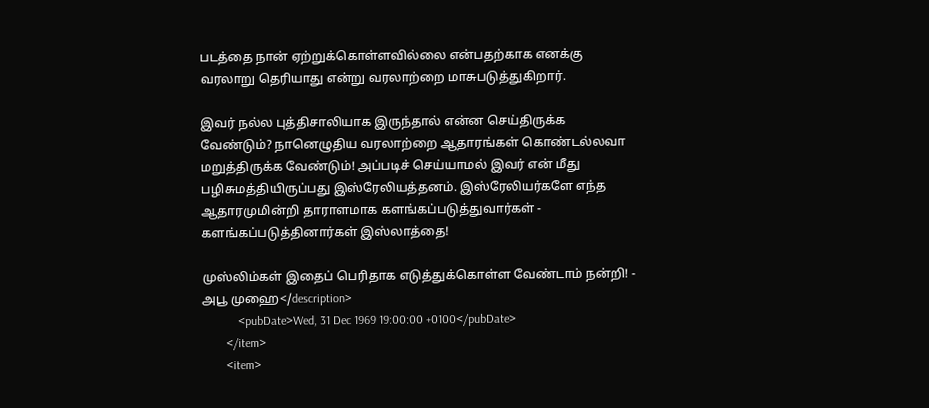படத்தை நான் ஏற்றுக்கொள்ளவில்லை என்பதற்காக எனக்கு வரலாறு தெரியாது என்று வரலாற்றை மாசுபடுத்துகிறார்.

இவர் நல்ல புத்திசாலியாக இருந்தால் என்ன செய்திருக்க வேண்டும்? நானெழுதிய வரலாற்றை ஆதாரங்கள் கொண்டல்லவா மறுத்திருக்க வேண்டும்! அப்படிச் செய்யாமல் இவர் என் மீது பழிசுமத்தியிருப்பது இஸ்ரேலியத்தனம். இஸ்ரேலியர்களே எந்த ஆதாரமுமின்றி தாராளமாக களங்கப்படுத்துவார்கள் - களங்கப்படுத்தினார்கள் இஸ்லாத்தை!

முஸ்லிம்கள் இதைப் பெரிதாக எடுத்துக்கொள்ள வேண்டாம் நன்றி! - அபூ முஹை</description>
            <pubDate>Wed, 31 Dec 1969 19:00:00 +0100</pubDate>
        </item>
        <item>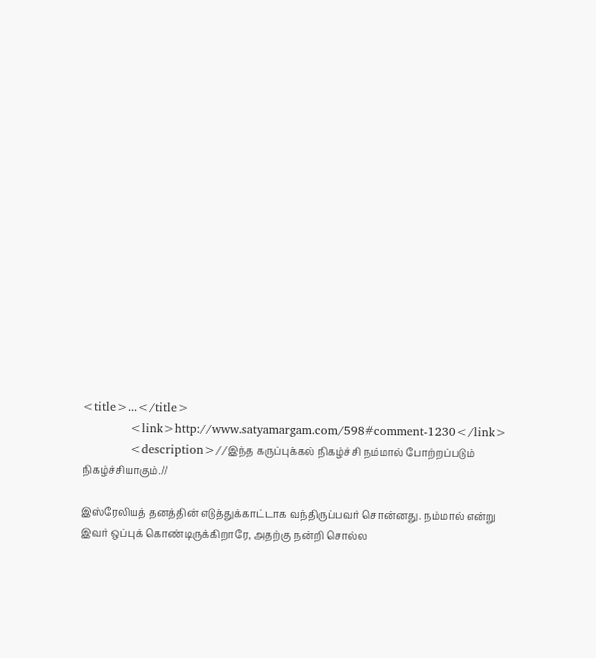<title>...</title>
            <link>http://www.satyamargam.com/598#comment-1230</link>
            <description>//இந்த கருப்புக்கல் நிகழ்ச்சி நம்மால் போற்றப்படும் நிகழ்ச்சியாகும்.//

இஸ்ரேலியத் தனத்தின் எடுத்துக்காட்டாக வந்திருப்பவர் சொன்னது. நம்மால் என்று இவர் ஒப்புக் கொண்டிருக்கிறாரே, அதற்கு நன்றி சொல்ல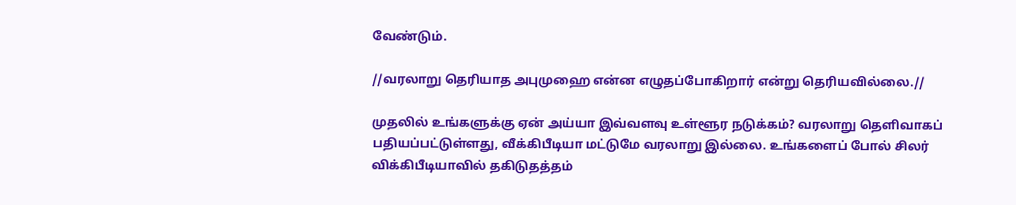வேண்டும்.

//வரலாறு தெரியாத அபுமுஹை என்ன எழுதப்போகிறார் என்று தெரியவில்லை.//

முதலில் உங்களுக்கு ஏன் அய்யா இவ்வளவு உள்ளூர நடுக்கம்? வரலாறு தெளிவாகப் பதியப்பட்டுள்ளது, வீக்கிபீடியா மட்டுமே வரலாறு இல்லை. உங்களைப் போல் சிலர் விக்கிபீடியாவில் தகிடுதத்தம்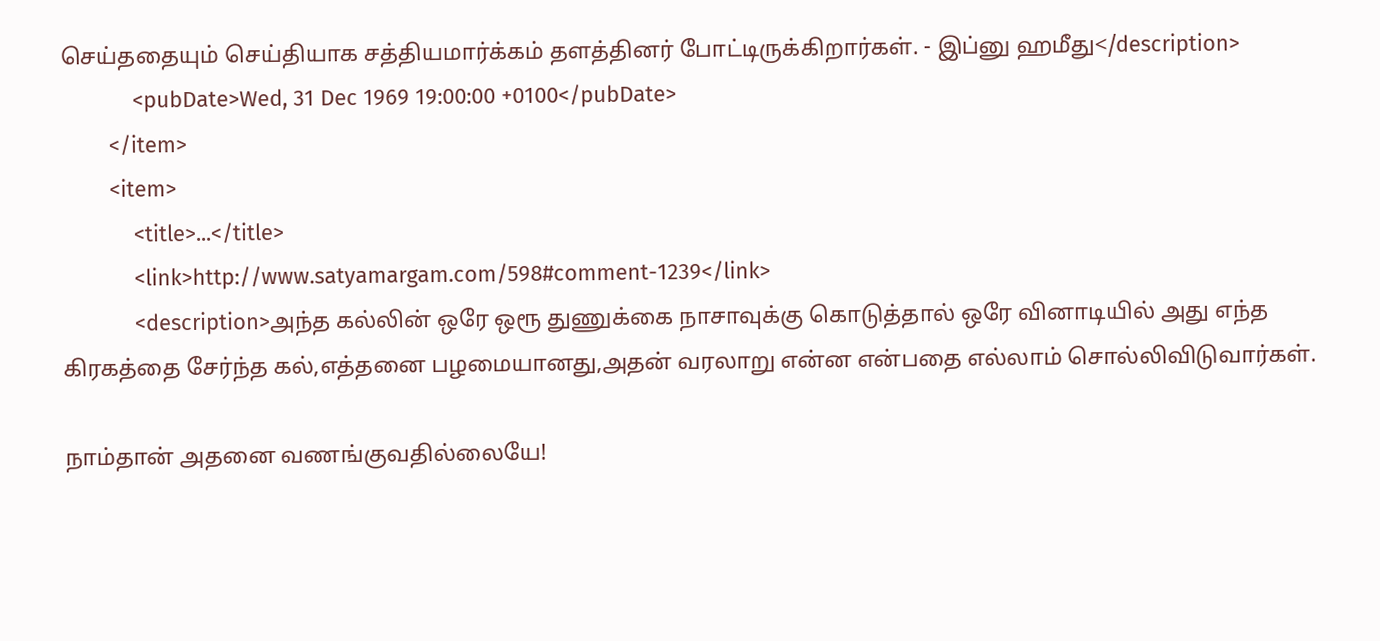செய்ததையும் செய்தியாக சத்தியமார்க்கம் தளத்தினர் போட்டிருக்கிறார்கள். - இப்னு ஹமீது</description>
            <pubDate>Wed, 31 Dec 1969 19:00:00 +0100</pubDate>
        </item>
        <item>
            <title>...</title>
            <link>http://www.satyamargam.com/598#comment-1239</link>
            <description>அந்த கல்லின் ஒரே ஒரூ துணுக்கை நாசாவுக்கு கொடுத்தால் ஒரே வினாடியில் அது எந்த கிரகத்தை சேர்ந்த கல்,எத்தனை பழமையானது,அதன் வரலாறு என்ன என்பதை எல்லாம் சொல்லிவிடுவார்கள்.

நாம்தான் அதனை வணங்குவதில்லையே!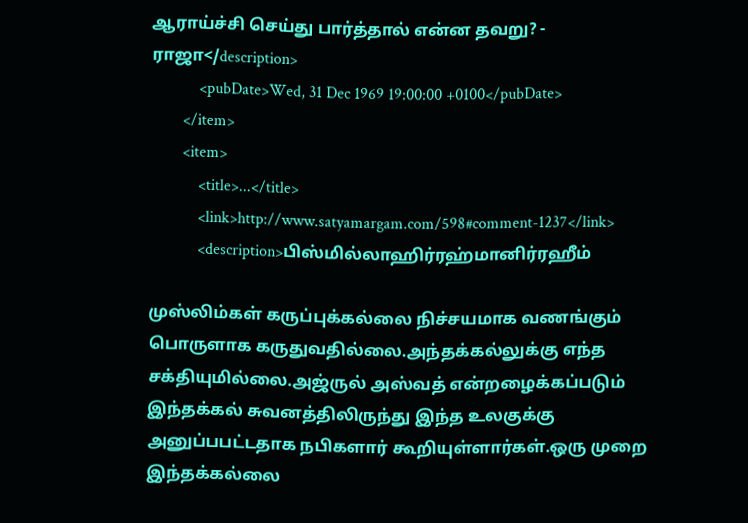ஆராய்ச்சி செய்து பார்த்தால் என்ன தவறு? - ராஜா</description>
            <pubDate>Wed, 31 Dec 1969 19:00:00 +0100</pubDate>
        </item>
        <item>
            <title>...</title>
            <link>http://www.satyamargam.com/598#comment-1237</link>
            <description>பிஸ்மில்லாஹிர்ரஹ்மானிர்ரஹீம்

முஸ்லிம்கள் கருப்புக்கல்லை நிச்சயமாக வணங்கும் பொருளாக கருதுவதில்லை.அந்தக்கல்லுக்கு எந்த சக்தியுமில்லை.அஜ்ருல் அஸ்வத் என்றழைக்கப்படும் இந்தக்கல் சுவனத்திலிருந்து இந்த உலகுக்கு அனுப்பபட்டதாக நபிகளார் கூறியுள்ளார்கள்.ஒரு முறை இந்தக்கல்லை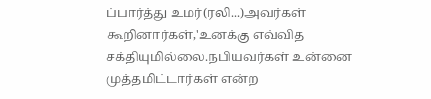ப்பார்த்து உமர்(ரலி...)அவர்கள் கூறினார்கள்,'உனக்கு எவ்வித சக்தியுமில்லை.நபியவர்கள் உன்னை முத்தமிட்டார்கள் என்ற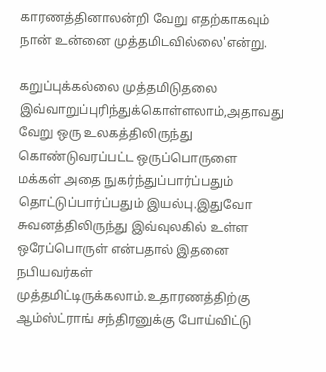காரணத்தினாலன்றி வேறு எதற்காகவும் நான் உன்னை முத்தமிடவில்லை'என்று.

கறுப்புக்கல்லை முத்தமிடுதலை இவ்வாறுப்புரிந்துக்கொள்ளலாம்,அதாவது வேறு ஒரு உலகத்திலிருந்து கொண்டுவரப்பட்ட ஒருப்பொருளை மக்கள் அதை நுகர்ந்துப்பார்ப்பதும் தொட்டுப்பார்ப்பதும் இயல்பு.இதுவோ சுவனத்திலிருந்து இவ்வுலகில் உள்ள ஒரேப்பொருள் என்பதால் இதனை நபியவர்கள் முத்தமிட்டிருக்கலாம்.உதாரணத்திற்கு ஆம்ஸ்ட்ராங் சந்திரனுக்கு போய்விட்டு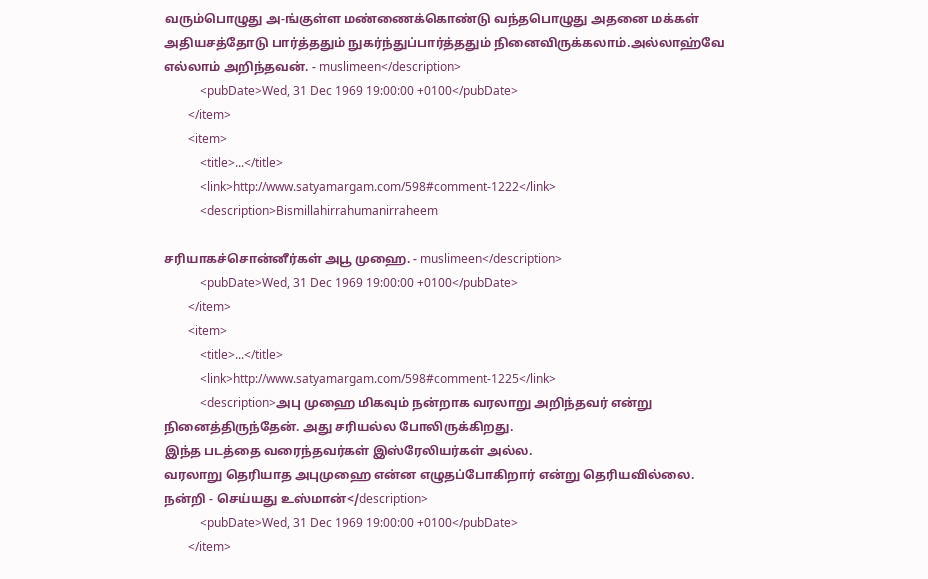வரும்பொழுது அ-ங்குள்ள மண்ணைக்கொண்டு வந்தபொழுது அதனை மக்கள் அதியசத்தோடு பார்த்ததும் நுகர்ந்துப்பார்த்ததும் நினைவிருக்கலாம்.அல்லாஹ்வே எல்லாம் அறிந்தவன். - muslimeen</description>
            <pubDate>Wed, 31 Dec 1969 19:00:00 +0100</pubDate>
        </item>
        <item>
            <title>...</title>
            <link>http://www.satyamargam.com/598#comment-1222</link>
            <description>Bismillahirrahumanirraheem

சரியாகச்சொன்னீர்கள் அபூ முஹை. - muslimeen</description>
            <pubDate>Wed, 31 Dec 1969 19:00:00 +0100</pubDate>
        </item>
        <item>
            <title>...</title>
            <link>http://www.satyamargam.com/598#comment-1225</link>
            <description>அபு முஹை மிகவும் நன்றாக வரலாறு அறிந்தவர் என்று நினைத்திருந்தேன். அது சரியல்ல போலிருக்கிறது.
இந்த படத்தை வரைந்தவர்கள் இஸ்ரேலியர்கள் அல்ல.
வரலாறு தெரியாத அபுமுஹை என்ன எழுதப்போகிறார் என்று தெரியவில்லை.
நன்றி - செய்யது உஸ்மான்</description>
            <pubDate>Wed, 31 Dec 1969 19:00:00 +0100</pubDate>
        </item>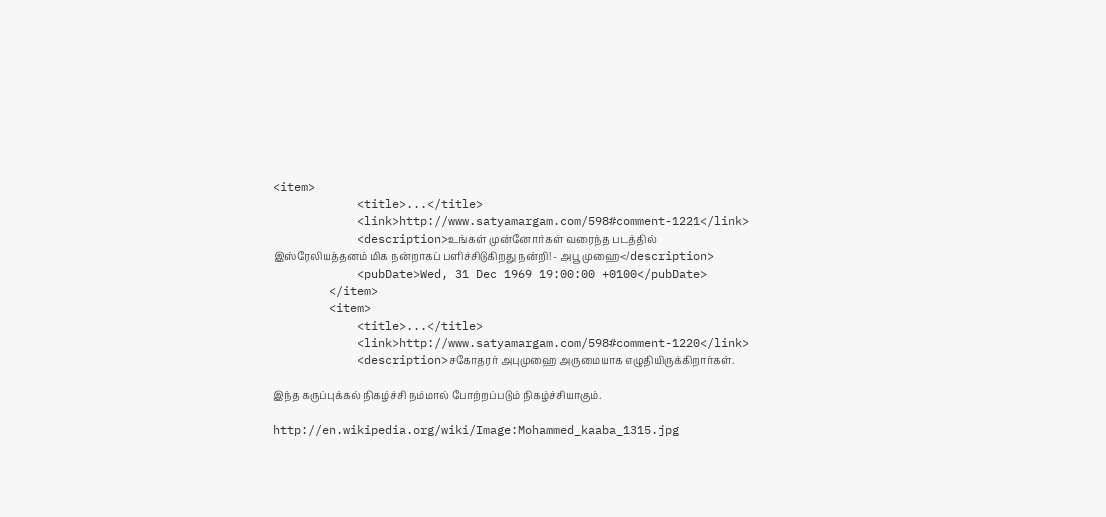<item>
            <title>...</title>
            <link>http://www.satyamargam.com/598#comment-1221</link>
            <description>உங்கள் முன்னோர்கள் வரைந்த படத்தில் இஸ்ரேலியத்தனம் மிக நன்றாகப் பளிச்சிடுகிறது நன்றி! - அபூ முஹை</description>
            <pubDate>Wed, 31 Dec 1969 19:00:00 +0100</pubDate>
        </item>
        <item>
            <title>...</title>
            <link>http://www.satyamargam.com/598#comment-1220</link>
            <description>சகோதரர் அபுமுஹை அருமையாக எழுதியிருக்கிறார்கள்.

இந்த கருப்புக்கல் நிகழ்ச்சி நம்மால் போற்றப்படும் நிகழ்ச்சியாகும்.

http://en.wikipedia.org/wiki/Image:Mohammed_kaaba_1315.jpg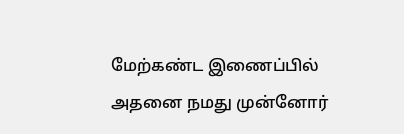மேற்கண்ட இணைப்பில் அதனை நமது முன்னோர்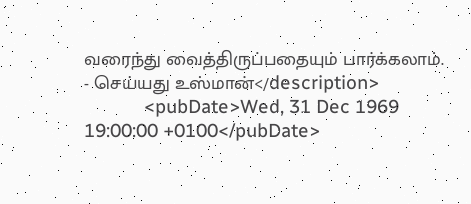வரைந்து வைத்திருப்பதையும் பார்க்கலாம். - செய்யது உஸ்மான்</description>
            <pubDate>Wed, 31 Dec 1969 19:00:00 +0100</pubDate>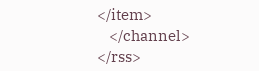</item>
    </channel>
</rss>